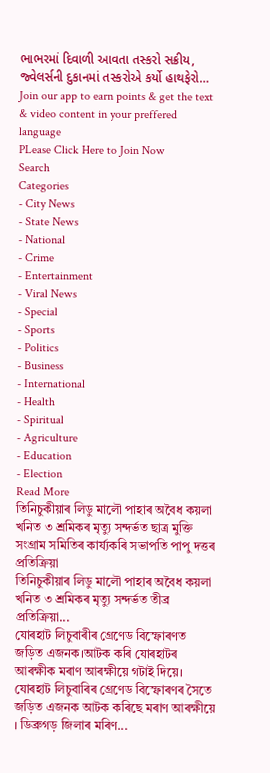ભાભરમાં દિવાળી આવતા તસ્કરો સક્રીય, જ્વેલર્સની દુકાનમાં તસ્કરોએ કર્યો હાથફેરો…
Join our app to earn points & get the text & video content in your preffered language
PLease Click Here to Join Now
Search
Categories
- City News
- State News
- National
- Crime
- Entertainment
- Viral News
- Special
- Sports
- Politics
- Business
- International
- Health
- Spiritual
- Agriculture
- Education
- Election
Read More
তিনিচুকীয়াৰ লিডু মালৌ পাহাৰ অবৈধ কয়লা খনিত ৩ শ্ৰমিকৰ মৃত্যু সন্দৰ্ভত ছাত্ৰ মুক্তি সংগ্ৰাম সমিতিৰ কাৰ্য্যকৰি সভাপতি পাপু দত্তৰ প্ৰতিক্ৰিয়া
তিনিচুকীয়াৰ লিডু মালৌ পাহাৰ অবৈধ কয়লা খনিত ৩ শ্ৰমিকৰ মৃত্যু সন্দৰ্ভত তীব্ৰ প্ৰতিক্ৰিয়া...
যোৰহাট লিচুবাৰীৰ গ্ৰেণেড বিস্ফোৰণত জড়িত এজনক।আটক কৰি যোৰহাটৰ আৰক্ষীক মৰাণ আৰক্ষীয়ে গটাই দিয়ে।
যোৰহাট লিচুবাৰিৰ গ্ৰেণেড বিস্ফোৰণৰ সৈতে জড়িত এজনক আটক কৰিছে মৰাণ আৰক্ষীয়ে । ডিব্ৰুগড় জিলাৰ মৰিণ...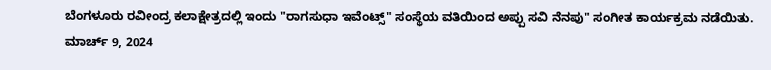ಬೆಂಗಳೂರು ರವೀಂದ್ರ ಕಲಾಕ್ಷೇತ್ರದಲ್ಲಿ ಇಂದು "ರಾಗಸುಧಾ ಇವೆಂಟ್ಸ್" ಸಂಸ್ಥೆಯ ವತಿಯಿಂದ ಅಪ್ಪು ಸವಿ ನೆನಪು" ಸಂಗೀತ ಕಾರ್ಯಕ್ರಮ ನಡೆಯಿತು.
ಮಾರ್ಚ್ 9, 2024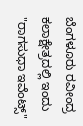ಬೆಂಗಳೂರು ರವೀಂದ್ರ ಕಲಾಕ್ಷೇತ್ರದಲ್ಲಿ ಇಂದು "ರಾಗಸುಧಾ ಇವೆಂಟ್ಸ್"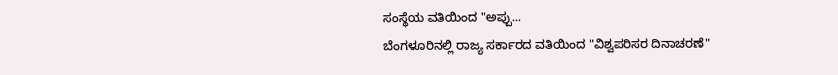ಸಂಸ್ಥೆಯ ವತಿಯಿಂದ "ಅಪ್ಪು...
ಬೆಂಗಳೂರಿನಲ್ಲಿ ರಾಜ್ಯ ಸರ್ಕಾರದ ವತಿಯಿಂದ "ವಿಶ್ವಪರಿಸರ ದಿನಾಚರಣೆ"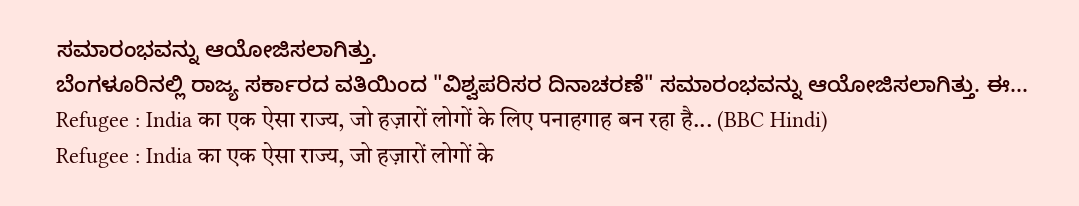ಸಮಾರಂಭವನ್ನು ಆಯೋಜಿಸಲಾಗಿತ್ತು.
ಬೆಂಗಳೂರಿನಲ್ಲಿ ರಾಜ್ಯ ಸರ್ಕಾರದ ವತಿಯಿಂದ "ವಿಶ್ವಪರಿಸರ ದಿನಾಚರಣೆ" ಸಮಾರಂಭವನ್ನು ಆಯೋಜಿಸಲಾಗಿತ್ತು. ಈ...
Refugee : India का एक ऐसा राज्य, जो हज़ारों लोगों के लिए पनाहगाह बन रहा है... (BBC Hindi)
Refugee : India का एक ऐसा राज्य, जो हज़ारों लोगों के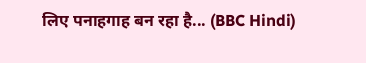लिए पनाहगाह बन रहा है... (BBC Hindi)